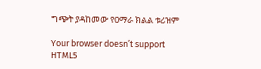ግጭት ያዳከመው የዐማራ ክልል ቱሪዝም

Your browser doesn’t support HTML5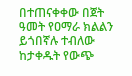በተጠናቀቀው በጀት ዓመት የዐማራ ክልልን ይጎበኛሉ ተብለው ከታቀዱት የውጭ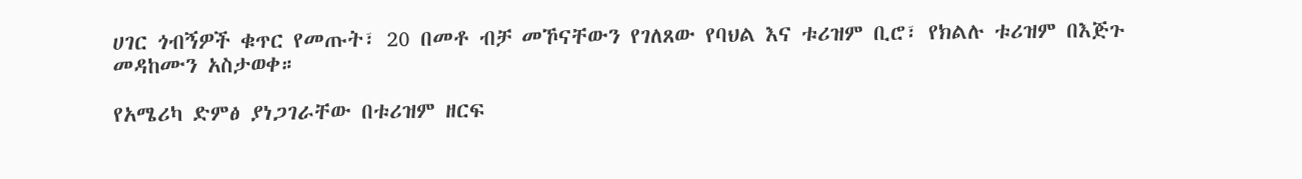ሀገር ጎብኝዎች ቁጥር የመጡት፣ 20 በመቶ ብቻ መኾናቸውን የገለጸው የባህል እና ቱሪዝም ቢሮ፣ የክልሉ ቱሪዝም በእጅጉ መዳከሙን አስታወቀ።

የአሜሪካ ድምፅ ያነጋገራቸው በቱሪዝም ዘርፍ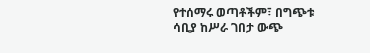የተሰማሩ ወጣቶችም፣ በግጭቱ ሳቢያ ከሥራ ገበታ ውጭ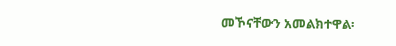መኾናቸውን አመልክተዋል፡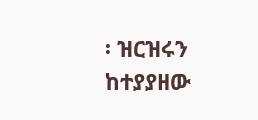፡ ዝርዝሩን ከተያያዘው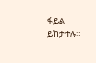ፋይል ይከታተሉ።